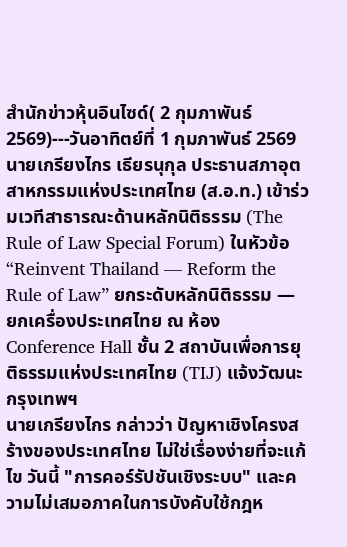สำนักข่าวหุ้นอินไซด์( 2 กุมภาพันธ์ 2569)---วันอาทิตย์ที่ 1 กุมภาพันธ์ 2569 นายเกรียงไกร เธียรนุกุล ประธานสภาอุตสาหกรรมแห่งประเทศไทย (ส.อ.ท.) เข้าร่วมเวทีสาธารณะด้านหลักนิติธรรม (The Rule of Law Special Forum) ในหัวข้อ “Reinvent Thailand — Reform the Rule of Law” ยกระดับหลักนิติธรรม — ยกเครื่องประเทศไทย ณ ห้อง Conference Hall ชั้น 2 สถาบันเพื่อการยุติธรรมแห่งประเทศไทย (TIJ) แจ้งวัฒนะ กรุงเทพฯ
นายเกรียงไกร กล่าวว่า ปัญหาเชิงโครงสร้างของประเทศไทย ไม่ใช่เรื่องง่ายที่จะแก้ไข วันนี้ "การคอร์รัปชันเชิงระบบ" และความไม่เสมอภาคในการบังคับใช้กฎห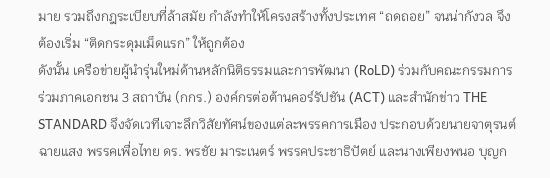มาย รวมถึงกฎระเบียบที่ล้าสมัย กำลังทำให้โครงสร้างทั้งประเทศ “ถดถอย” จนน่ากังวล จึงต้องเริ่ม “ติดกระดุมเม็ดแรก” ให้ถูกต้อง
ดังนั้น เครือข่ายผู้นำรุ่นใหม่ด้านหลักนิติธรรมและการพัฒนา (RoLD) ร่วมกับคณะกรรมการร่วมภาคเอกชน 3 สถาบัน (กกร.) องค์กรต่อต้านคอร์รัปชัน (ACT) และสำนักข่าว THE STANDARD จึงจัดเวทีเจาะลึกวิสัยทัศน์ของแต่ละพรรคการเมือง ประกอบด้วยนายจาตุรนต์ ฉายแสง พรรคเพื่อไทย ดร. พรชัย มาระเนตร์ พรรคประชาธิปัตย์ และนางเพียงพนอ บุญก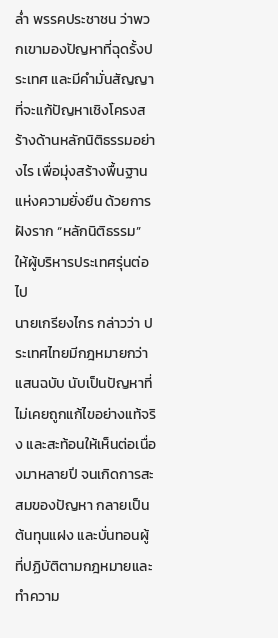ล่ำ พรรคประชาชน ว่าพวกเขามองปัญหาที่ฉุดรั้งประเทศ และมีคำมั่นสัญญาที่จะแก้ปัญหาเชิงโครงสร้างด้านหลักนิติธรรมอย่างไร เพื่อมุ่งสร้างพื้นฐานแห่งความยั่งยืน ด้วยการฝังราก “หลักนิติธรรม” ให้ผู้บริหารประเทศรุ่นต่อไป
นายเกรียงไกร กล่าวว่า ประเทศไทยมีกฎหมายกว่าแสนฉบับ นับเป็นปัญหาที่ไม่เคยถูกแก้ไขอย่างแท้จริง และสะท้อนให้เห็นต่อเนื่องมาหลายปี จนเกิดการสะสมของปัญหา กลายเป็นต้นทุนแฝง และบั่นทอนผู้ที่ปฏิบัติตามกฎหมายและทำความ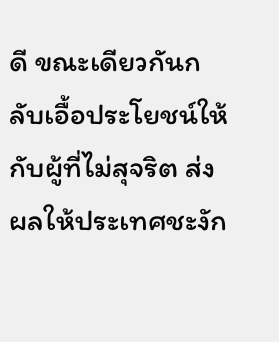ดี ขณะเดียวกันกลับเอื้อประโยชน์ให้กับผู้ที่ไม่สุจริต ส่งผลให้ประเทศชะงัก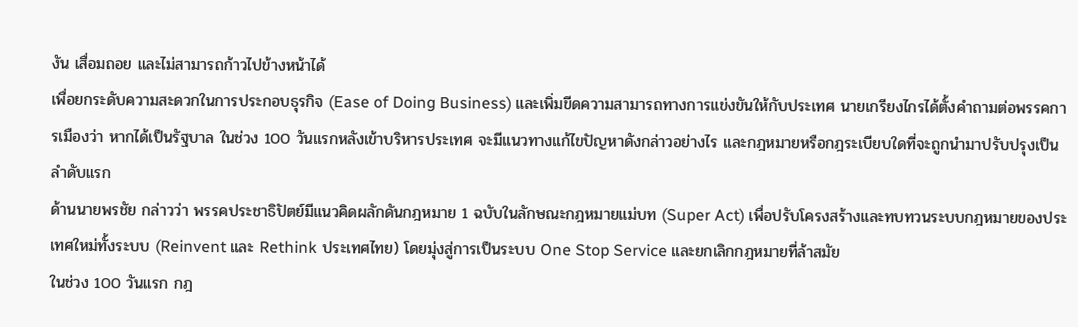งัน เสื่อมถอย และไม่สามารถก้าวไปข้างหน้าได้
เพื่อยกระดับความสะดวกในการประกอบธุรกิจ (Ease of Doing Business) และเพิ่มขีดความสามารถทางการแข่งขันให้กับประเทศ นายเกรียงไกรได้ตั้งคำถามต่อพรรคการเมืองว่า หากได้เป็นรัฐบาล ในช่วง 100 วันแรกหลังเข้าบริหารประเทศ จะมีแนวทางแก้ไขปัญหาดังกล่าวอย่างไร และกฎหมายหรือกฎระเบียบใดที่จะถูกนำมาปรับปรุงเป็นลำดับแรก
ด้านนายพรชัย กล่าวว่า พรรคประชาธิปัตย์มีแนวคิดผลักดันกฎหมาย 1 ฉบับในลักษณะกฎหมายแม่บท (Super Act) เพื่อปรับโครงสร้างและทบทวนระบบกฎหมายของประเทศใหม่ทั้งระบบ (Reinvent และ Rethink ประเทศไทย) โดยมุ่งสู่การเป็นระบบ One Stop Service และยกเลิกกฎหมายที่ล้าสมัย
ในช่วง 100 วันแรก กฎ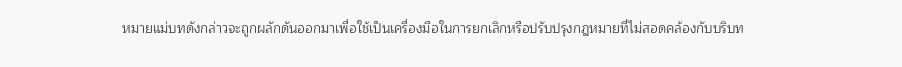หมายแม่บทดังกล่าวจะถูกผลักดันออกมาเพื่อใช้เป็นเครื่องมือในการยกเลิกหรือปรับปรุงกฎหมายที่ไม่สอดคล้องกับบริบท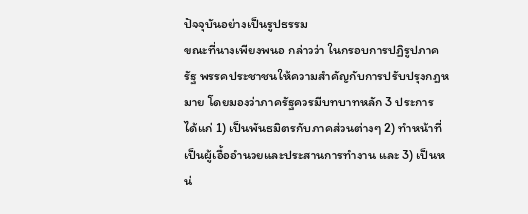ปัจจุบันอย่างเป็นรูปธรรม
ขณะที่นางเพียงพนอ กล่าวว่า ในกรอบการปฏิรูปภาครัฐ พรรคประชาชนให้ความสำคัญกับการปรับปรุงกฎหมาย โดยมองว่าภาครัฐควรมีบทบาทหลัก 3 ประการ ได้แก่ 1) เป็นพันธมิตรกับภาคส่วนต่างๆ 2) ทำหน้าที่เป็นผู้เอื้ออำนวยและประสานการทำงาน และ 3) เป็นหน่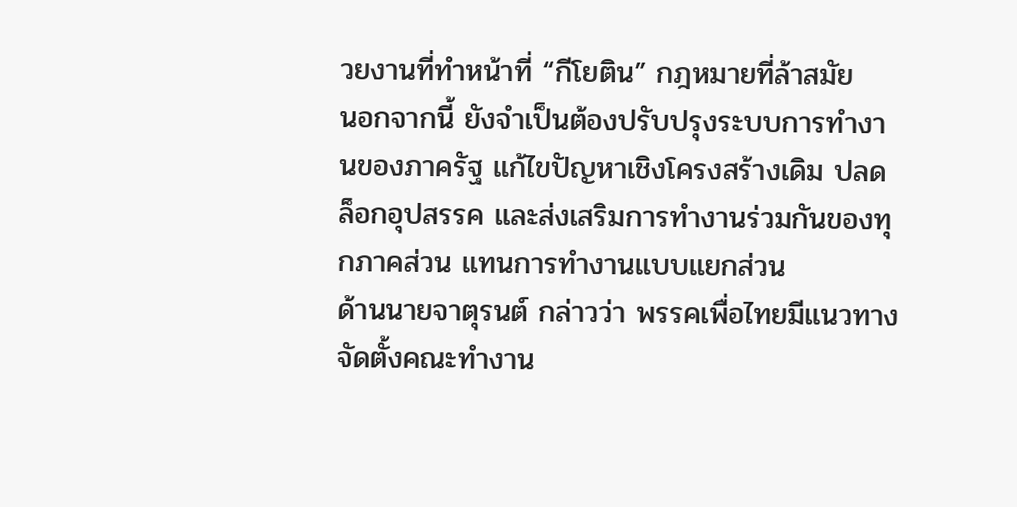วยงานที่ทำหน้าที่ “กีโยติน” กฎหมายที่ล้าสมัย
นอกจากนี้ ยังจำเป็นต้องปรับปรุงระบบการทำงานของภาครัฐ แก้ไขปัญหาเชิงโครงสร้างเดิม ปลดล็อกอุปสรรค และส่งเสริมการทำงานร่วมกันของทุกภาคส่วน แทนการทำงานแบบแยกส่วน
ด้านนายจาตุรนต์ กล่าวว่า พรรคเพื่อไทยมีแนวทางจัดตั้งคณะทำงาน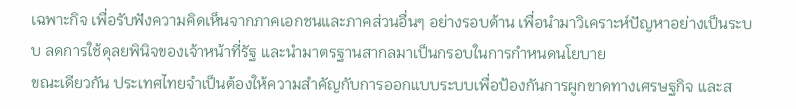เฉพาะกิจ เพื่อรับฟังความคิดเห็นจากภาคเอกชนและภาคส่วนอื่นๆ อย่างรอบด้าน เพื่อนำมาวิเคราะห์ปัญหาอย่างเป็นระบบ ลดการใช้ดุลยพินิจของเจ้าหน้าที่รัฐ และนำมาตรฐานสากลมาเป็นกรอบในการกำหนดนโยบาย
ขณะเดียวกัน ประเทศไทยจำเป็นต้องให้ความสำคัญกับการออกแบบระบบเพื่อป้องกันการผูกขาดทางเศรษฐกิจ และส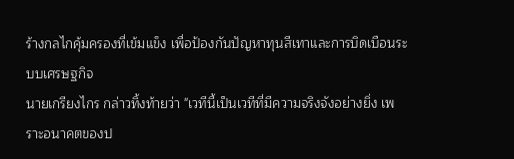ร้างกลไกคุ้มครองที่เข้มแข็ง เพื่อป้องกันปัญหาทุนสีเทาและการบิดเบือนระบบเศรษฐกิจ
นายเกรียงไกร กล่าวทิ้งท้ายว่า "เวทีนี้เป็นเวทีที่มีความจริงจังอย่างยิ่ง เพราะอนาคตของป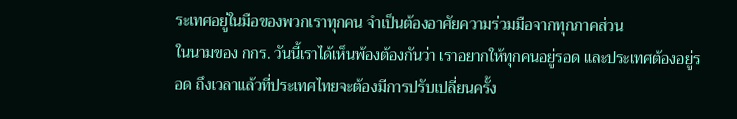ระเทศอยู่ในมือของพวกเราทุกคน จำเป็นต้องอาศัยความร่วมมือจากทุกภาคส่วน
ในนามของ กกร. วันนี้เราได้เห็นพ้องต้องกันว่า เราอยากให้ทุกคนอยู่รอด และประเทศต้องอยู่รอด ถึงเวลาแล้วที่ประเทศไทยจะต้องมีการปรับเปลี่ยนครั้ง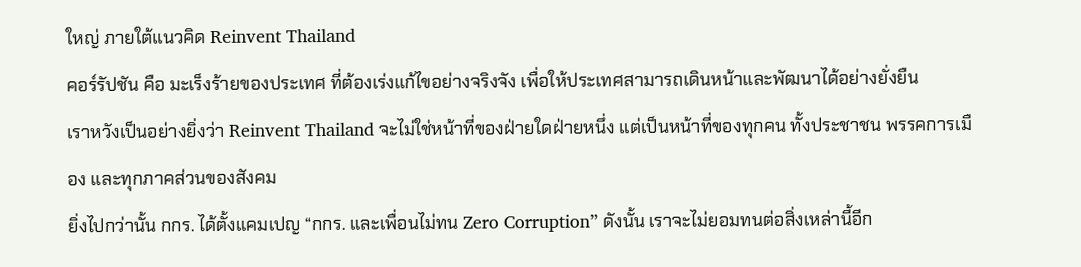ใหญ่ ภายใต้แนวคิด Reinvent Thailand
คอร์รัปชัน คือ มะเร็งร้ายของประเทศ ที่ต้องเร่งแก้ไขอย่างจริงจัง เพื่อให้ประเทศสามารถเดินหน้าและพัฒนาได้อย่างยั่งยืน
เราหวังเป็นอย่างยิ่งว่า Reinvent Thailand จะไม่ใช่หน้าที่ของฝ่ายใดฝ่ายหนึ่ง แต่เป็นหน้าที่ของทุกคน ทั้งประชาชน พรรคการเมือง และทุกภาคส่วนของสังคม
ยิ่งไปกว่านั้น กกร. ได้ตั้งแคมเปญ “กกร. และเพื่อนไม่ทน Zero Corruption” ดังนั้น เราจะไม่ยอมทนต่อสิ่งเหล่านี้อีก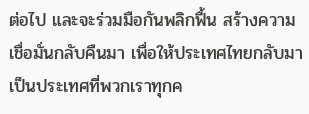ต่อไป และจะร่วมมือกันพลิกฟื้น สร้างความเชื่อมั่นกลับคืนมา เพื่อให้ประเทศไทยกลับมาเป็นประเทศที่พวกเราทุกค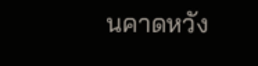นคาดหวัง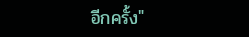อีกครั้ง"